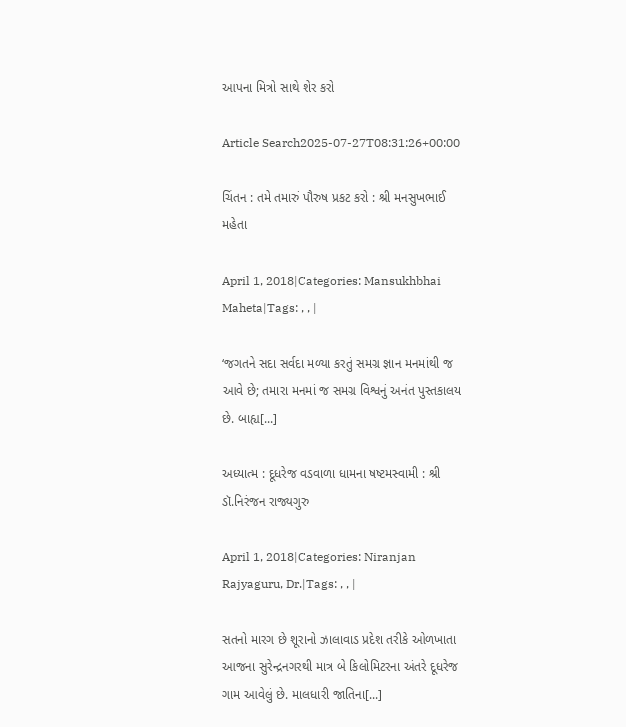આપના મિત્રો સાથે શેર કરો

Article Search2025-07-27T08:31:26+00:00

ચિંતન : તમે તમારું પૌરુષ પ્રકટ કરો : શ્રી મનસુખભાઈ મહેતા

April 1, 2018|Categories: Mansukhbhai Maheta|Tags: , , |

‘જગતને સદા સર્વદા મળ્યા કરતું સમગ્ર જ્ઞાન મનમાંથી જ આવે છે; તમારા મનમાં જ સમગ્ર વિશ્વનું અનંત પુસ્તકાલય છે. બાહ્ય[...]

અધ્યાત્મ : દૂધરેજ વડવાળા ધામના ષષ્ટમસ્વામી : શ્રી ડૉ.નિરંજન રાજ્યગુરુ

April 1, 2018|Categories: Niranjan Rajyaguru, Dr.|Tags: , , |

સતનો મારગ છે શૂરાનો ઝાલાવાડ પ્રદેશ તરીકે ઓળખાતા આજના સુરેન્દ્રનગરથી માત્ર બે કિલોમિટરના અંતરે દૂધરેજ ગામ આવેલું છે. માલધારી જાતિના[...]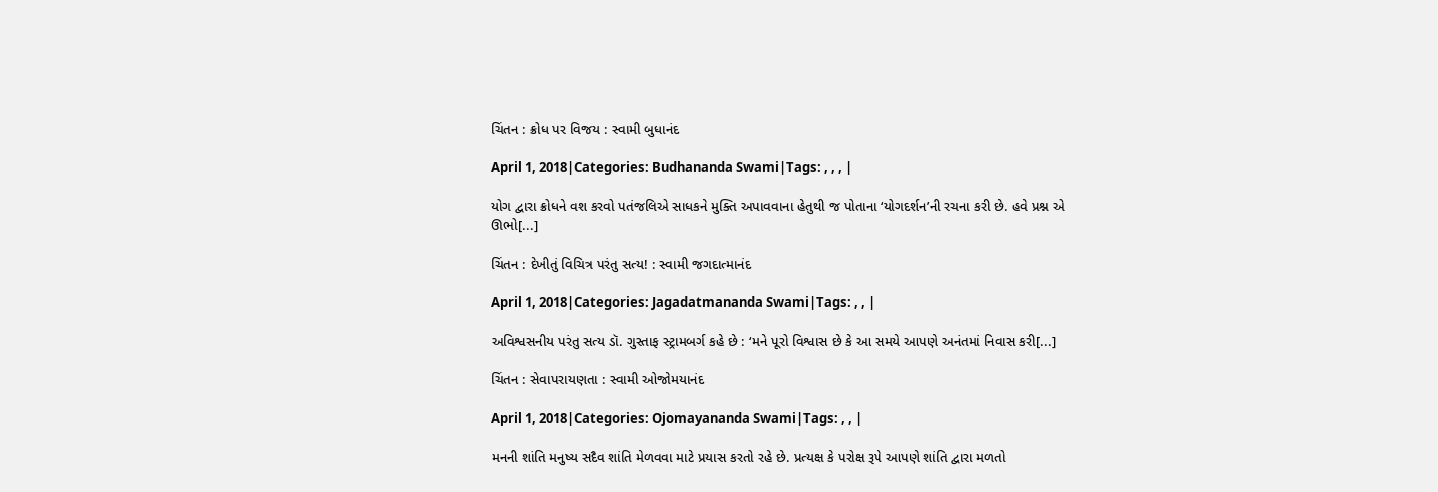ચિંતન : ક્રોધ પર વિજય : સ્વામી બુધાનંદ

April 1, 2018|Categories: Budhananda Swami|Tags: , , , |

યોગ દ્વારા ક્રોધને વશ કરવો પતંજલિએ સાધકને મુક્તિ અપાવવાના હેતુથી જ પોતાના ‘યોગદર્શન’ની રચના કરી છે. હવે પ્રશ્ન એ ઊભો[...]

ચિંતન : દેખીતું વિચિત્ર પરંતુ સત્ય! : સ્વામી જગદાત્માનંદ

April 1, 2018|Categories: Jagadatmananda Swami|Tags: , , |

અવિશ્વસનીય પરંતુ સત્ય ડૉ. ગુસ્તાફ સ્ટ્રામબર્ગ કહે છે : ‘મને પૂરો વિશ્વાસ છે કે આ સમયે આપણે અનંતમાં નિવાસ કરી[...]

ચિંતન : સેવાપરાયણતા : સ્વામી ઓજોમયાનંદ

April 1, 2018|Categories: Ojomayananda Swami|Tags: , , |

મનની શાંતિ મનુષ્ય સદૈવ શાંતિ મેળવવા માટે પ્રયાસ કરતો રહે છે. પ્રત્યક્ષ કે પરોક્ષ રૂપે આપણે શાંતિ દ્વારા મળતો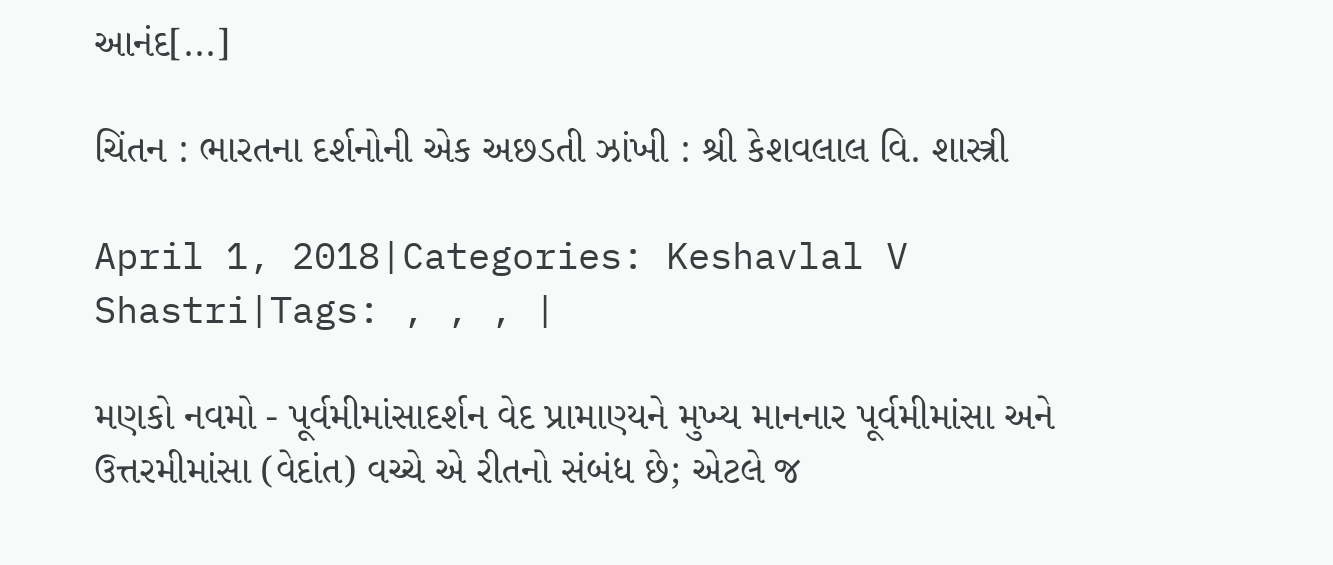આનંદ[...]

ચિંતન : ભારતના દર્શનોની એક અછડતી ઝાંખી : શ્રી કેશવલાલ વિ. શાસ્ત્રી

April 1, 2018|Categories: Keshavlal V Shastri|Tags: , , , |

મણકો નવમો - પૂર્વમીમાંસાદર્શન વેદ પ્રામાણ્યને મુખ્ય માનનાર પૂર્વમીમાંસા અને ઉત્તરમીમાંસા (વેદાંત) વચ્ચે એ રીતનો સંબંધ છે; એટલે જ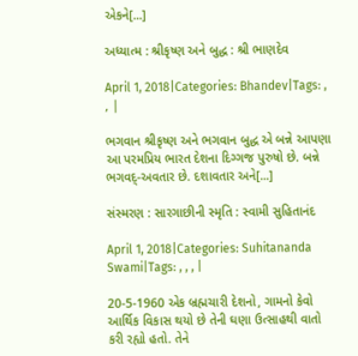એકને[...]

અધ્યાત્મ : શ્રીકૃષ્ણ અને બુદ્ધ : શ્રી ભાણદેવ

April 1, 2018|Categories: Bhandev|Tags: , , |

ભગવાન શ્રીકૃષ્ણ અને ભગવાન બુદ્ધ એ બન્ને આપણા આ પરમપ્રિય ભારત દેશના દિગ્ગજ પુરુષો છે. બન્ને ભગવદ્-અવતાર છે. દશાવતાર અને[...]

સંસ્મરણ : સારગાછીની સ્મૃતિ : સ્વામી સુહિતાનંદ

April 1, 2018|Categories: Suhitananda Swami|Tags: , , , |

20-5-1960 એક બ્રહ્મચારી દેશનો, ગામનો કેવો આર્થિક વિકાસ થયો છે તેની ઘણા ઉત્સાહથી વાતો કરી રહ્યો હતો. તેને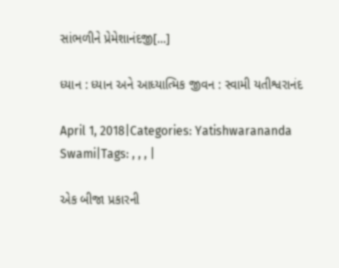સાંભળીને પ્રેમેશાનંદજી[...]

ધ્યાન : ધ્યાન અને આધ્યાત્મિક જીવન : સ્વામી યતીશ્વરાનંદ

April 1, 2018|Categories: Yatishwarananda Swami|Tags: , , , |

એક બીજા પ્રકારની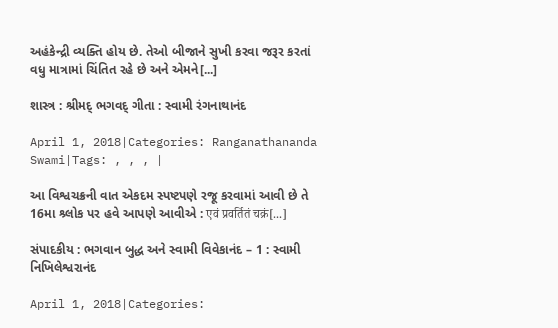અહંકેન્દ્રી વ્યક્તિ હોય છે. તેઓ બીજાને સુખી કરવા જરૂર કરતાં વધુ માત્રામાં ચિંતિત રહે છે અને એમને[...]

શાસ્ત્ર : શ્રીમદ્ ભગવદ્ ગીતા : સ્વામી રંગનાથાનંદ

April 1, 2018|Categories: Ranganathananda Swami|Tags: , , , |

આ વિશ્વચક્રની વાત એકદમ સ્પષ્ટપણે રજૂ કરવામાં આવી છે તે 16મા શ્ર્લોક પર હવે આપણે આવીએ : एवं प्रवर्तितं चक्रं[...]

સંપાદકીય : ભગવાન બુદ્ધ અને સ્વામી વિવેકાનંદ – 1 : સ્વામી નિખિલેશ્વરાનંદ

April 1, 2018|Categories: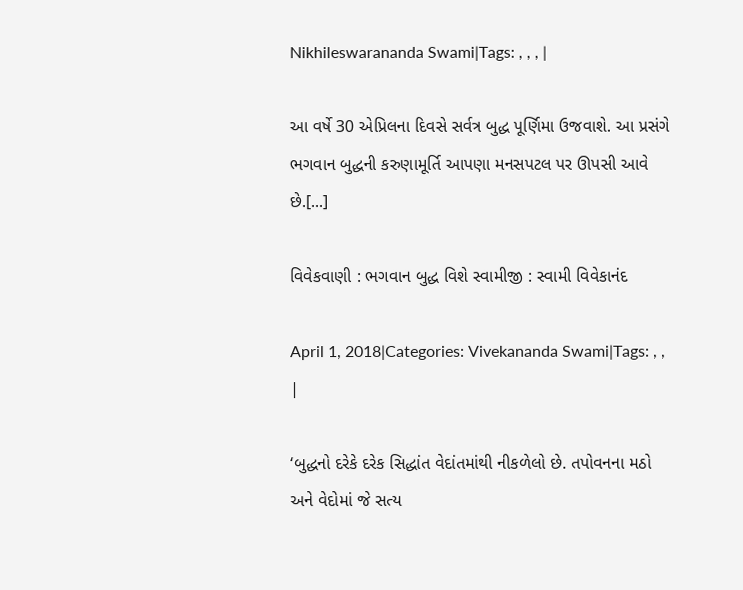Nikhileswarananda Swami|Tags: , , , |

આ વર્ષે 30 એપ્રિલના દિવસે સર્વત્ર બુદ્ધ પૂર્ણિમા ઉજવાશે. આ પ્રસંગે ભગવાન બુદ્ધની કરુણામૂર્તિ આપણા મનસપટલ પર ઊપસી આવે છે.[...]

વિવેકવાણી : ભગવાન બુદ્ધ વિશે સ્વામીજી : સ્વામી વિવેકાનંદ

April 1, 2018|Categories: Vivekananda Swami|Tags: , , |

‘બુદ્ધનો દરેકે દરેક સિદ્ધાંત વેદાંતમાંથી નીકળેલો છે. તપોવનના મઠો અને વેદોમાં જે સત્ય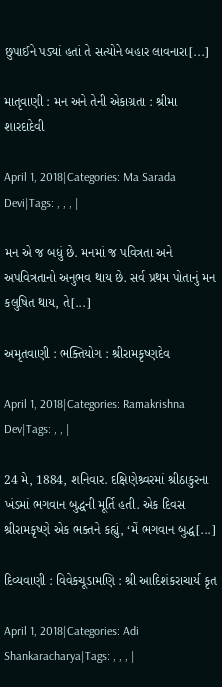છુપાઈને પડ્યાં હતાં તે સત્યોને બહાર લાવનારા[...]

માતૃવાણી : મન અને તેની એકાગ્રતા : શ્રીમા શારદાદેવી

April 1, 2018|Categories: Ma Sarada Devi|Tags: , , , |

મન એ જ બધું છે. મનમાં જ પવિત્રતા અને અપવિત્રતાનો અનુભવ થાય છે. સર્વ પ્રથમ પોતાનું મન કલુષિત થાય, તે[...]

અમૃતવાણી : ભક્તિયોગ : શ્રીરામકૃષ્ણદેવ

April 1, 2018|Categories: Ramakrishna Dev|Tags: , , |

24 મે, 1884, શનિવાર. દક્ષિણેશ્ર્વરમાં શ્રીઠાકુરના ખંડમાં ભગવાન બુદ્ધની મૂર્તિ હતી. એક દિવસ શ્રીરામકૃષ્ણે એક ભક્તને કહ્યું, ‘મેં ભગવાન બુદ્ધ[...]

દિવ્યવાણી : વિવેકચૂડામણિ : શ્રી આદિશંકરાચાર્ય કૃત

April 1, 2018|Categories: Adi Shankaracharya|Tags: , , , |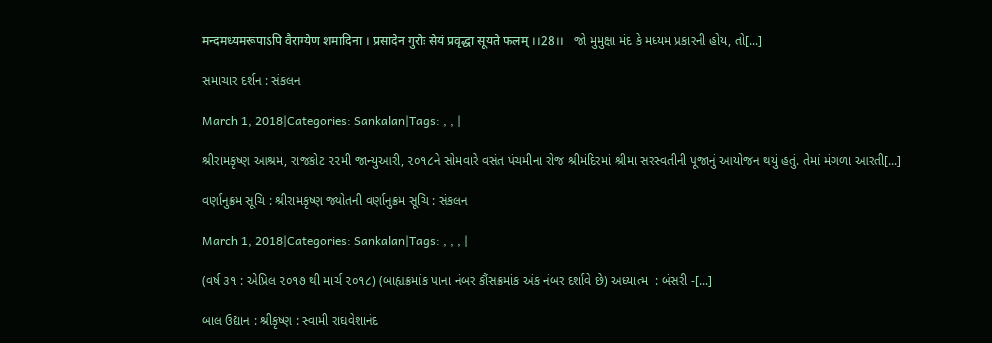मन्दमध्यमरूपाऽपि वैराग्येण शमादिना । प्रसादेन गुरोः सेयं प्रवृद्धा सूयते फलम् ।।28।।   જો મુમુક્ષા મંદ કે મધ્યમ પ્રકારની હોય, તો[...]

સમાચાર દર્શન : સંકલન

March 1, 2018|Categories: Sankalan|Tags: , , |

શ્રીરામકૃષ્ણ આશ્રમ, રાજકોટ ૨૨મી જાન્યુઆરી, ૨૦૧૮ને સોમવારે વસંત પંચમીના રોજ શ્રીમંદિરમાં શ્રીમા સરસ્વતીની પૂજાનું આયોજન થયું હતું. તેમાં મંગળા આરતી[...]

વર્ણાનુક્રમ સૂચિ : શ્રીરામકૃષ્ણ જ્યોતની વર્ણાનુક્રમ સૂચિ : સંકલન

March 1, 2018|Categories: Sankalan|Tags: , , , |

(વર્ષ ૩૧ : એપ્રિલ ૨૦૧૭ થી માર્ચ ૨૦૧૮) (બાહ્યક્રમાંક પાના નંબર કૌંસક્રમાંક અંક નંબર દર્શાવે છે) અધ્યાત્મ  : બંસરી -[...]

બાલ ઉદ્યાન : શ્રીકૃષ્ણ : સ્વામી રાઘવેશાનંદ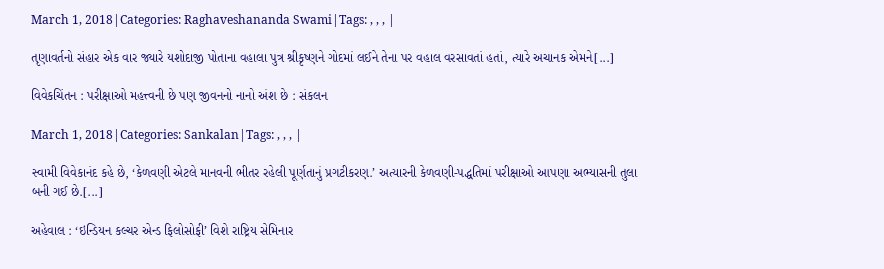March 1, 2018|Categories: Raghaveshananda Swami|Tags: , , , |

તૃણાવર્તનો સંહાર એક વાર જ્યારે યશોદાજી પોતાના વહાલા પુત્ર શ્રીકૃષ્ણને ગોદમાં લઈને તેના પર વહાલ વરસાવતાં હતાં, ત્યારે અચાનક એમને[...]

વિવેકચિંતન : પરીક્ષાઓ મહત્ત્વની છે પણ જીવનનો નાનો અંશ છે : સંકલન

March 1, 2018|Categories: Sankalan|Tags: , , , |

સ્વામી વિવેકાનંદ કહે છે, ‘કેળવણી એટલે માનવની ભીતર રહેલી પૂર્ણતાનું પ્રગટીકરણ.’ અત્યારની કેળવણી-પદ્ધતિમાં પરીક્ષાઓ આપણા અભ્યાસની તુલા બની ગઈ છે.[...]

અહેવાલ : ‘ઇન્ડિયન કલ્ચર એન્ડ ફિલોસોફી’ વિશે રાષ્ટ્રિય સેમિનાર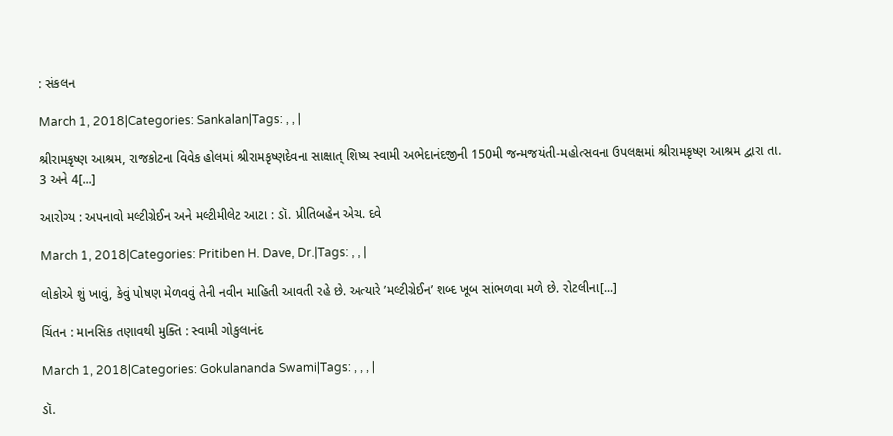: સંકલન

March 1, 2018|Categories: Sankalan|Tags: , , |

શ્રીરામકૃષ્ણ આશ્રમ, રાજકોટના વિવેક હોલમાં શ્રીરામકૃષ્ણદેવના સાક્ષાત્ શિષ્ય સ્વામી અભેદાનંદજીની 150મી જન્મજયંતી-મહોત્સવના ઉપલક્ષમાં શ્રીરામકૃષ્ણ આશ્રમ દ્વારા તા. 3 અને 4[...]

આરોગ્ય : અપનાવો મલ્ટીગ્રેઈન અને મલ્ટીમીલેટ આટા : ડૉ. પ્રીતિબહેન એચ. દવે

March 1, 2018|Categories: Pritiben H. Dave, Dr.|Tags: , , |

લોકોએ શું ખાવું, કેવું પોષણ મેળવવું તેની નવીન માહિતી આવતી રહે છે. અત્યારે ’મલ્ટીગ્રેઈન’ શબ્દ ખૂબ સાંભળવા મળે છે. રોટલીના[...]

ચિંતન : માનસિક તણાવથી મુક્તિ : સ્વામી ગોકુલાનંદ

March 1, 2018|Categories: Gokulananda Swami|Tags: , , , |

ડૉ.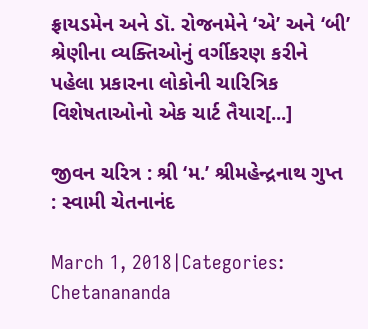ફ્રાયડમેન અને ડૉ. રોજનમેને ‘એ’ અને ‘બી’ શ્રેણીના વ્યક્તિઓનું વર્ગીકરણ કરીને પહેલા પ્રકારના લોકોની ચારિત્રિક વિશેષતાઓનો એક ચાર્ટ તૈયાર[...]

જીવન ચરિત્ર : શ્રી ‘મ.’ શ્રીમહેન્દ્રનાથ ગુપ્ત : સ્વામી ચેતનાનંદ

March 1, 2018|Categories: Chetanananda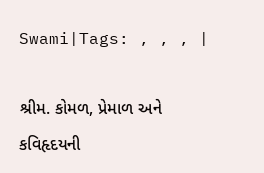Swami|Tags: , , , |

શ્રીમ. કોમળ, પ્રેમાળ અને કવિહૃદયની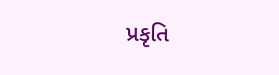પ્રકૃતિ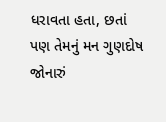ધરાવતા હતા, છતાં પણ તેમનું મન ગુણદોષ જોનારું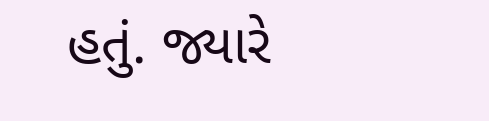હતું. જ્યારે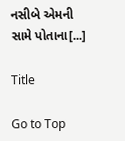નસીબે એમની સામે પોતાના[...]

Title

Go to Top